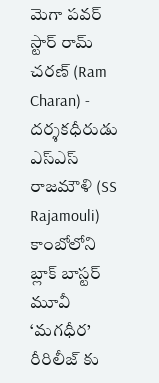మెగా పవర్ స్టార్ రామ్ చరణ్ (Ram Charan) - దర్శకధీరుడు ఎస్ఎస్ రాజమౌళి (SS Rajamouli) కాంబోలోని బ్లాక్ బాస్టర్ మూవీ ‘మగధీర’ రీరిలీజ్ కు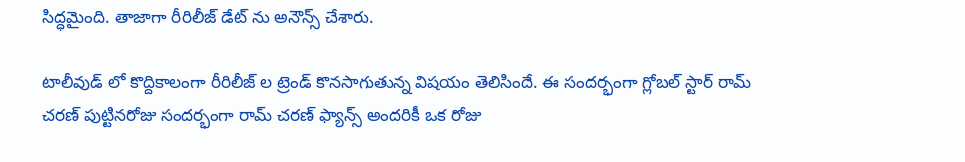సిద్ధమైంది. తాజాగా రీరిలీజ్ డేట్ ను అనౌన్స్ చేశారు.

టాలీవుడ్ లో కొద్దికాలంగా రీరిలీజ్ ల ట్రెండ్ కొనసాగుతున్న విషయం తెలిసిందే. ఈ సందర్భంగా గ్లోబల్ స్టార్ రామ్ చరణ్ పుట్టినరోజు సందర్భంగా రామ్ చరణ్ ఫ్యాన్స్ అందరికీ ఒక రోజు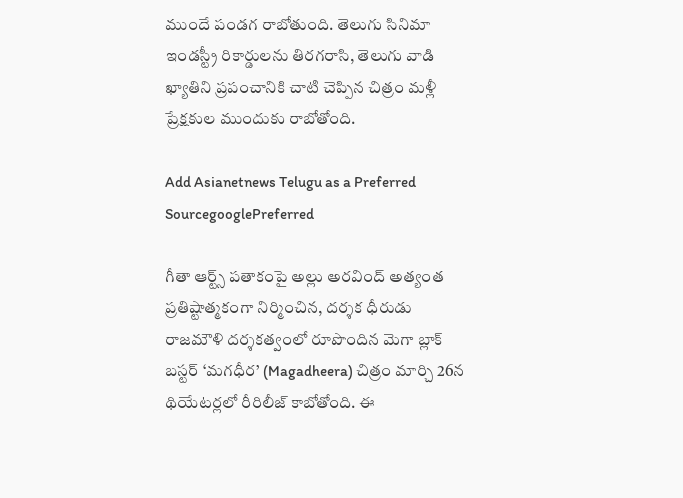ముందే పండగ రాబోతుంది. తెలుగు సినిమా ఇండస్ట్రీ రికార్డులను తిరగరాసి, తెలుగు వాడి ఖ్యాతిని ప్రపంచానికి చాటి చెప్పిన చిత్రం మళ్లీ ప్రేక్షకుల ముందుకు రాబోతోంది.

Add Asianetnews Telugu as a Preferred SourcegooglePreferred

గీతా ఆర్ట్స్ పతాకంపై అల్లు అరవింద్ అత్యంత ప్రతిష్టాత్మకంగా నిర్మించిన, దర్శక ధీరుడు రాజమౌళి దర్శకత్వంలో రూపొందిన మెగా బ్లాక్ బస్టర్ ‘మగధీర’ (Magadheera) చిత్రం మార్చి 26న థియేటర్లలో రీరిలీజ్ కాబోతోంది. ఈ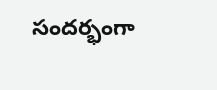సందర్భంగా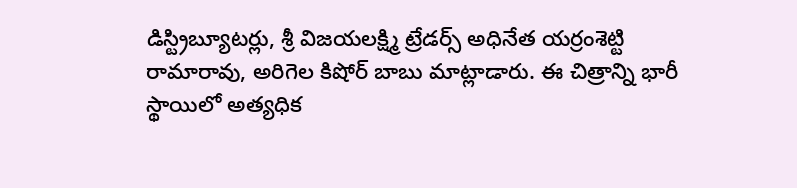డిస్ట్రిబ్యూటర్లు, శ్రీ విజయలక్ష్మి ట్రేడర్స్ అధినేత యర్రంశెట్టి రామారావు, అరిగెల కిషోర్ బాబు మాట్లాడారు. ఈ చిత్రాన్ని భారీ స్థాయిలో అత్యధిక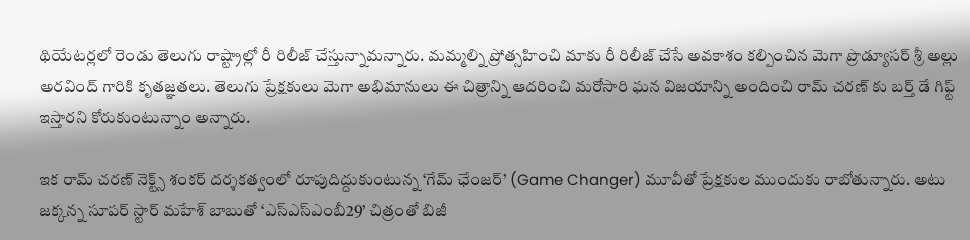థియేటర్లలో రెండు తెలుగు రాష్ట్రాల్లో రీ రిలీజ్ చేస్తున్నామన్నారు. మమ్మల్ని ప్రోత్సహించి మాకు రీ రిలీజ్ చేసే అవకాశం కల్పించిన మెగా ప్రొడ్యూసర్ శ్రీ అల్లు అరవింద్ గారికి కృతజ్ఞతలు. తెలుగు ప్రేక్షకులు మెగా అభిమానులు ఈ చిత్రాన్ని ఆదరించి మరోసారి ఘన విజయాన్ని అందించి రామ్ చరణ్ కు బర్త్ డే గిఫ్ట్ ఇస్తారని కోరుకుంటున్నాం అన్నారు.

ఇక రామ్ చరణ్ నెక్ట్స్ శంకర్ దర్శకత్వంలో రూపుదిద్దుకుంటున్న ‘గేమ్ ఛేంజర్’ (Game Changer) మూవీతో ప్రేక్షకుల ముందుకు రాబోతున్నారు. అటు జక్కన్న సూపర్ స్టార్ మహేశ్ బాబుతో ‘ఎస్ఎస్ఎంబీ29’ చిత్రంతో బిజీ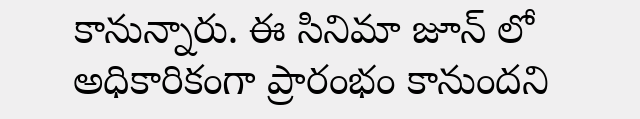కానున్నారు. ఈ సినిమా జూన్ లో అధికారికంగా ప్రారంభం కానుందని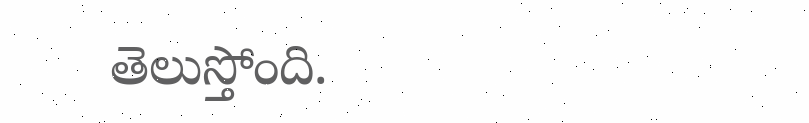తెలుస్తోంది.